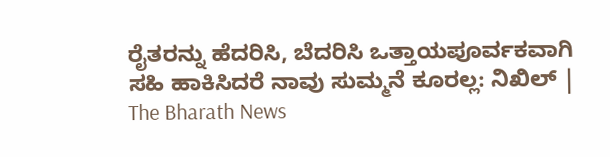ರೈತರನ್ನು ಹೆದರಿಸಿ, ಬೆದರಿಸಿ ಒತ್ತಾಯಪೂರ್ವಕವಾಗಿ ಸಹಿ ಹಾಕಿಸಿದರೆ ನಾವು ಸುಮ್ಮನೆ ಕೂರಲ್ಲ: ನಿಖಿಲ್ | The Bharath News